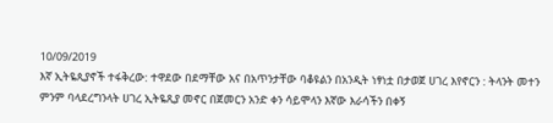10/09/2019
እኛ ኢትዬጲያኖች ተፋቅረው: ተዋደው በደማቸው አና በአጥንታቸው ባቆዩልን በአንዲት ነፃነቷ በታወጀ ሀገረ እየኖርን : ትላንት መተን ምንም ባላደረግንላት ሀገረ ኢትዬጺያ መኖር በጀመርን አንድ ቀን ሳይሞላን እኛው እራሳችን በቀኝ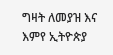ግዛት ለመያዝ እና እምየ ኢትዮጵያ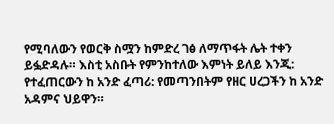የሚባለውን የወርቅ ስሟን ከምድረ ገፅ ለማጥፋት ሌት ተቀን ይፏድዳሉ። እስቲ አስቡት የምንከተለው እምነት ይለይ እንጂ: የተፈጠርውን ከ አንድ ፈጣሪ: የመጣንበትም የዘር ሀረጋችን ከ አንድ አዳምና ህይዋን።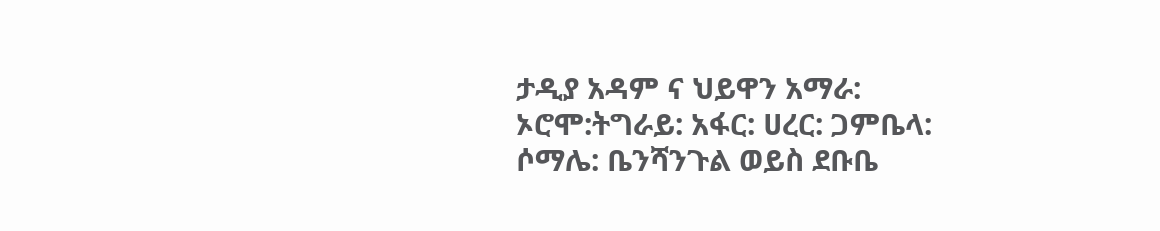ታዲያ አዳም ና ህይዋን አማራ: ኦሮሞ:ትግራይ: አፋር: ሀረር: ጋምቤላ: ሶማሌ: ቤንሻንጉል ወይስ ደቡቤ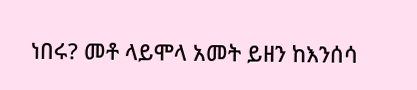ነበሩ? መቶ ላይሞላ አመት ይዘን ከእንሰሳ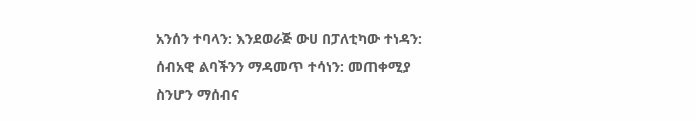አንሰን ተባላን: እንደወራጅ ውሀ በፓለቲካው ተነዳን: ሰብአዊ ልባችንን ማዳመጥ ተሳነን: መጠቀሚያ ስንሆን ማሰብና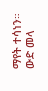ማየት ተሳነን። ውድ መላ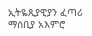ኢትዬጺያዊያን ፈጣሪ ማሰቢያ አእምሮ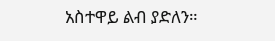አስተዋይ ልብ ያድለን።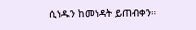ሲነዱን ከመነዳት ይጠብቀን።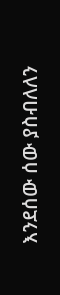እንደሰው ሰው ያስብለለን